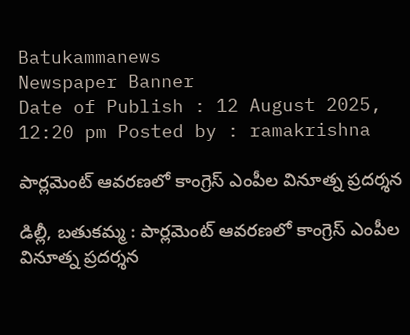Batukammanews
Newspaper Banner
Date of Publish : 12 August 2025, 12:20 pm Posted by : ramakrishna

పార్లమెంట్‌ ఆవరణలో కాంగ్రెస్ ఎంపీల వినూత్న ప్రదర్శన

డిల్లీ, బతుకమ్మ : పార్లమెంట్‌ ఆవరణలో కాంగ్రెస్ ఎంపీల వినూత్న ప్రదర్శన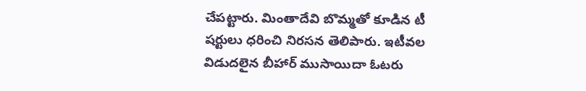చేపట్టారు. మింతాదేవి బొమ్మతో కూడిన టీ షర్టులు ధరించి నిరసన తెలిపారు. ఇటీవల విడుదలైన బీహార్ ముసాయిదా ఓటరు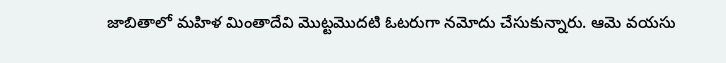జాబితాలో మహిళ మింతాదేవి మొట్టమొదటి ఓటరుగా నమోదు చేసుకున్నారు. ఆమె వయసు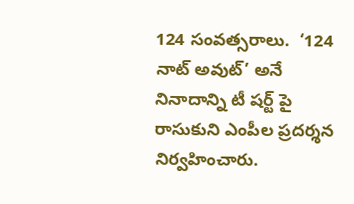124 సంవత్సరాలు.  ‘124 నాట్ అవుట్’ అనే నినాదాన్ని టీ షర్ట్ పై రాసుకుని ఎంపీల ప్రదర్శన నిర్వహించారు.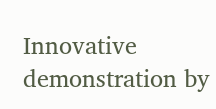Innovative demonstration by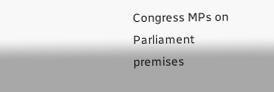Congress MPs on Parliament premises